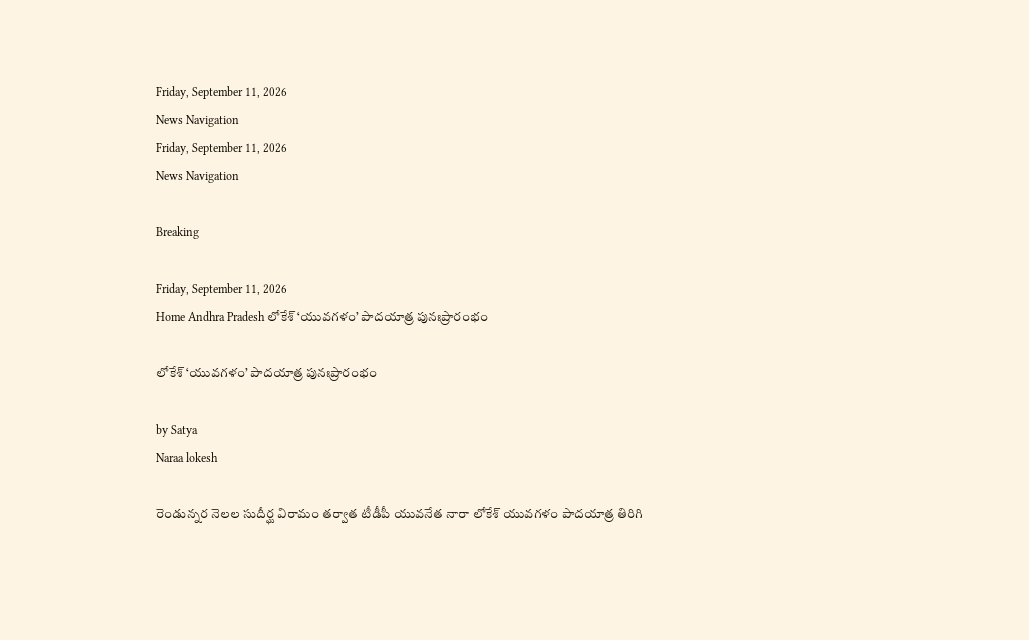Friday, September 11, 2026
News Navigation
Friday, September 11, 2026
News Navigation

Breaking

Friday, September 11, 2026
Home Andhra Pradesh లోకేశ్ ‘యువగళం’ పాదయాత్ర పునఃప్రారంభం

లోకేశ్ ‘యువగళం’ పాదయాత్ర పునఃప్రారంభం

by Satya
Naraa lokesh

రెండున్నర నెలల సుదీర్ఘ విరామం తర్వాత టీడీపీ యువనేత నారా లోకేశ్ యువగళం పాదయాత్ర తిరిగి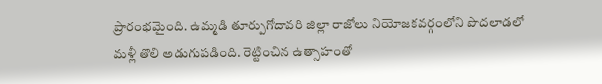ప్రారంభమైంది. ఉమ్మడి తూర్పుగోదావరి జిల్లా రాజోలు నియోజకవర్గంలోని పొదలాడలో మళ్లీ తొలి అడుగుపడింది. రెట్టించిన ఉత్సాహంతో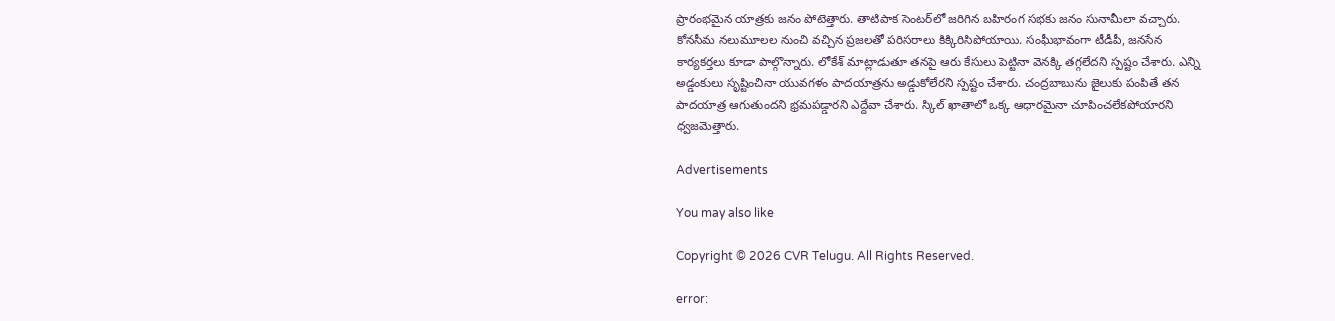ప్రారంభమైన యాత్రకు జనం పోటెత్తారు. తాటిపాక సెంటర్‌లో జరిగిన బహిరంగ సభకు జనం సునామీలా వచ్చారు. కోనసీమ నలుమూలల నుంచి వచ్చిన ప్రజలతో పరిసరాలు కిక్కిరిసిపోయాయి. సంఘీభావంగా టీడీపీ, జనసేన కార్యకర్తలు కూడా పాల్గొన్నారు. లోకేశ్ మాట్లాడుతూ తనపై ఆరు కేసులు పెట్టినా వెనక్కి తగ్గలేదని స్పష్టం చేశారు. ఎన్ని అడ్డంకులు సృష్టించినా యువగళం పాదయాత్రను అడ్డుకోలేరని స్పష్టం చేశారు. చంద్రబాబును జైలుకు పంపితే తన పాదయాత్ర ఆగుతుందని భ్రమపడ్డారని ఎద్దేవా చేశారు. స్కిల్ ఖాతాలో ఒక్క ఆధారమైనా చూపించలేకపోయారని ధ్వజమెత్తారు.

Advertisements

You may also like

Copyright © 2026 CVR Telugu. All Rights Reserved.

error: